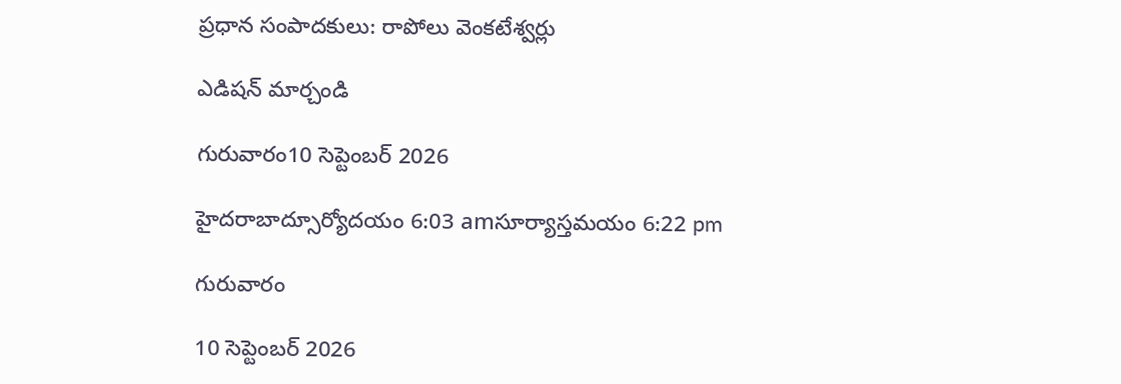ప్రధాన సంపాదకులు: రాపోలు వెంకటేశ్వర్లు

ఎడిషన్ మార్చండి

గురువారం10 సెప్టెంబర్ 2026

హైదరాబాద్సూర్యోదయం 6:03 amసూర్యాస్తమయం 6:22 pm

గురువారం

10 సెప్టెంబర్ 2026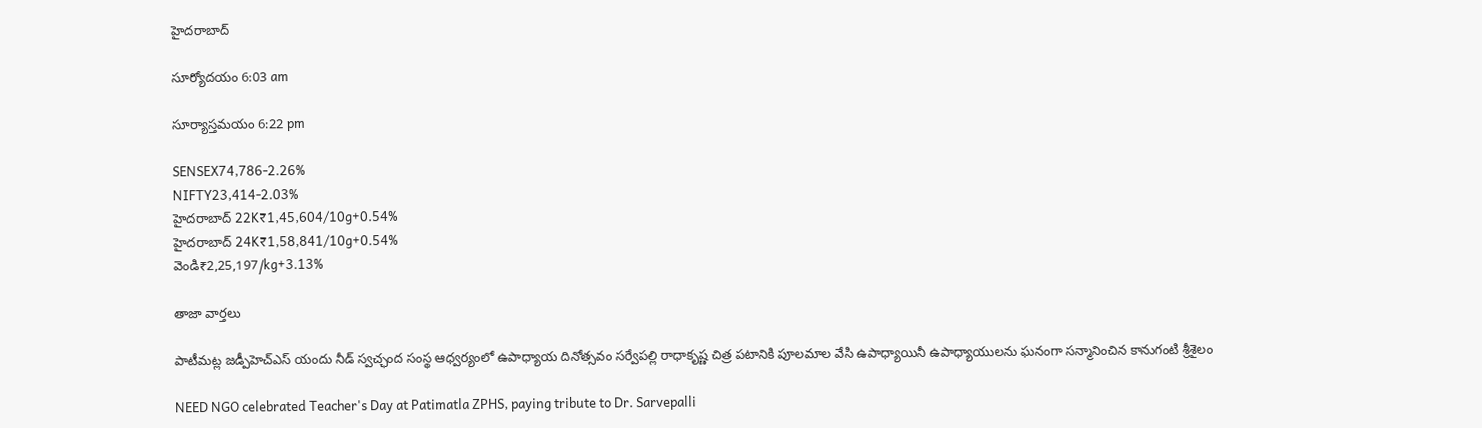హైదరాబాద్

సూర్యోదయం 6:03 am

సూర్యాస్తమయం 6:22 pm

SENSEX74,786-2.26%
NIFTY23,414-2.03%
హైదరాబాద్ 22K₹1,45,604/10g+0.54%
హైదరాబాద్ 24K₹1,58,841/10g+0.54%
వెండి₹2,25,197/kg+3.13%

తాజా వార్తలు

పాటీమట్ల జడ్పీహెచ్ఎస్ యందు నీడ్ స్వచ్ఛంద సంస్థ ఆధ్వర్యంలో ఉపాధ్యాయ దినోత్సవం సర్వేపల్లి రాధాకృష్ణ చిత్ర పటానికి పూలమాల వేసి ఉపాధ్యాయినీ ఉపాధ్యాయులను ఘనంగా సన్మానించిన కానుగంటి శ్రీశైలం

NEED NGO celebrated Teacher's Day at Patimatla ZPHS, paying tribute to Dr. Sarvepalli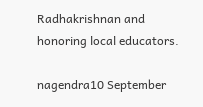Radhakrishnan and honoring local educators.

nagendra10 September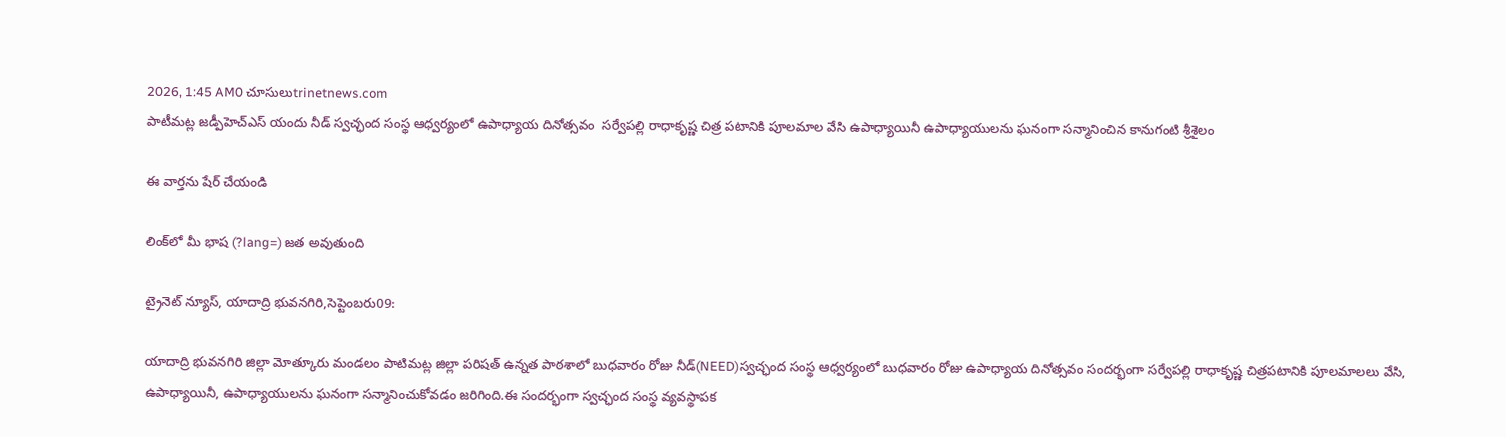2026, 1:45 AM0 చూసులుtrinetnews.com
పాటీమట్ల జడ్పీహెచ్ఎస్ యందు నీడ్ స్వచ్ఛంద సంస్థ ఆధ్వర్యంలో ఉపాధ్యాయ దినోత్సవం  సర్వేపల్లి రాధాకృష్ణ చిత్ర పటానికి పూలమాల వేసి ఉపాధ్యాయినీ ఉపాధ్యాయులను ఘనంగా సన్మానించిన కానుగంటి శ్రీశైలం

ఈ వార్తను షేర్ చేయండి

లింక్‌లో మీ భాష (?lang=) జత అవుతుంది

ట్రైనెట్ న్యూస్, యాదాద్రి భువనగిరి,సెప్టెంబరు09:

యాదాద్రి భువనగిరి జిల్లా మోత్కూరు మండలం పాటిమట్ల జిల్లా పరిషత్ ఉన్నత పాఠశాలో బుధవారం రోజు నీడ్(NEED)స్వచ్ఛంద సంస్థ ఆధ్వర్యంలో బుధవారం రోజు ఉపాధ్యాయ దినోత్సవం సందర్భంగా సర్వేపల్లి రాధాకృష్ణ చిత్రపటానికి పూలమాలలు వేసి, ఉపాధ్యాయినీ, ఉపాధ్యాయులను ఘనంగా సన్మానించుకోవడం జరిగింది.ఈ సందర్భంగా స్వచ్ఛంద సంస్థ వ్యవస్థాపక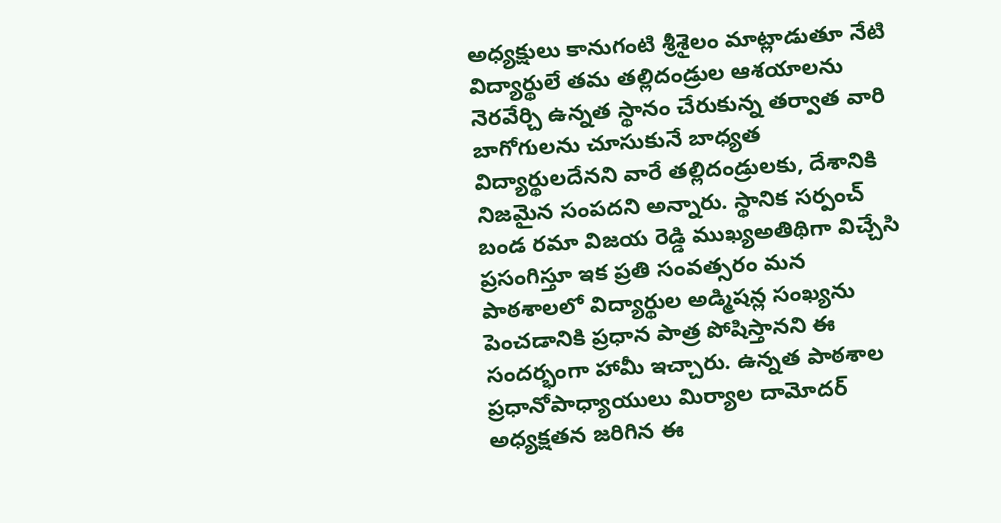అధ్యక్షులు కానుగంటి శ్రీశైలం మాట్లాడుతూ నేటి విద్యార్థులే తమ తల్లిదండ్రుల ఆశయాలను నెరవేర్చి ఉన్నత స్థానం చేరుకున్న తర్వాత వారి బాగోగులను చూసుకునే బాధ్యత విద్యార్థులదేనని వారే తల్లిదండ్రులకు, దేశానికి నిజమైన సంపదని అన్నారు. స్థానిక సర్పంచ్ బండ రమా విజయ రెడ్డి ముఖ్యఅతిథిగా విచ్చేసి ప్రసంగిస్తూ ఇక ప్రతి సంవత్సరం మన పాఠశాలలో విద్యార్థుల అడ్మిషన్ల సంఖ్యను పెంచడానికి ప్రధాన పాత్ర పోషిస్తానని ఈ సందర్భంగా హామీ ఇచ్చారు. ఉన్నత పాఠశాల ప్రధానోపాధ్యాయులు మిర్యాల దామోదర్ అధ్యక్షతన జరిగిన ఈ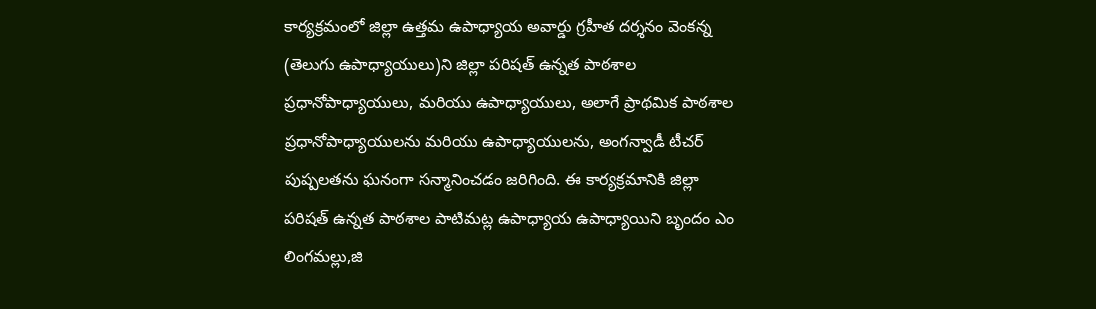కార్యక్రమంలో జిల్లా ఉత్తమ ఉపాధ్యాయ అవార్డు గ్రహీత దర్శనం వెంకన్న (తెలుగు ఉపాధ్యాయులు)ని జిల్లా పరిషత్ ఉన్నత పాఠశాల ప్రధానోపాధ్యాయులు, మరియు ఉపాధ్యాయులు, అలాగే ప్రాథమిక పాఠశాల ప్రధానోపాధ్యాయులను మరియు ఉపాధ్యాయులను, అంగన్వాడీ టీచర్ పుష్పలతను ఘనంగా సన్మానించడం జరిగింది. ఈ కార్యక్రమానికి జిల్లా పరిషత్ ఉన్నత పాఠశాల పాటిమట్ల ఉపాధ్యాయ ఉపాధ్యాయిని బృందం ఎం లింగమల్లు,జి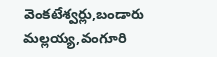వెంకటేశ్వర్లు,బండారు మల్లయ్య,వంగూరి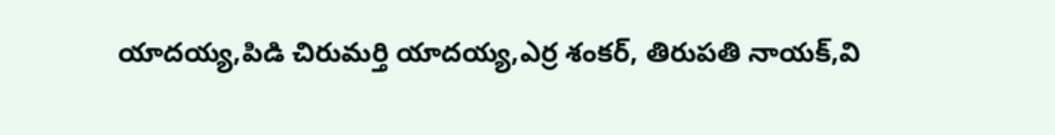యాదయ్య,పిడి చిరుమర్తి యాదయ్య,ఎర్ర శంకర్, తిరుపతి నాయక్,వి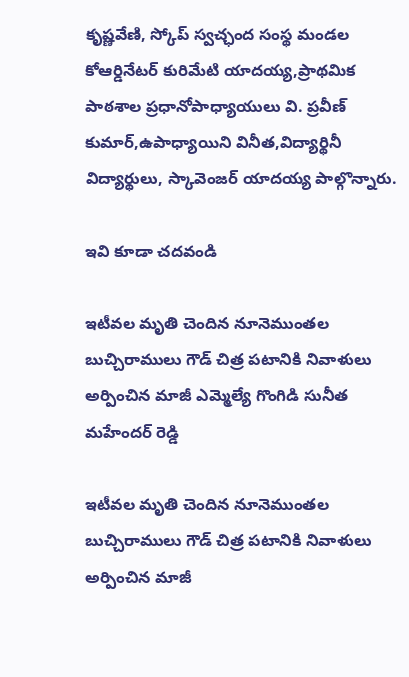కృష్ణవేణి, స్కోప్ స్వచ్ఛంద సంస్థ మండల కోఆర్డినేటర్ కురిమేటి యాదయ్య,ప్రాథమిక పాఠశాల ప్రధానోపాధ్యాయులు వి. ప్రవీణ్ కుమార్,ఉపాధ్యాయిని వినీత,విద్యార్థినీ విద్యార్థులు, స్కావెంజర్ యాదయ్య పాల్గొన్నారు.

ఇవి కూడా చదవండి

ఇటీవల మృతి చెందిన నూనెముంతల బుచ్చిరాములు గౌడ్ చిత్ర పటానికి నివాళులు అర్పించిన మాజీ ఎమ్మెల్యే గొంగిడి సునీత మహేందర్ రెడ్డి

ఇటీవల మృతి చెందిన నూనెముంతల బుచ్చిరాములు గౌడ్ చిత్ర పటానికి నివాళులు అర్పించిన మాజీ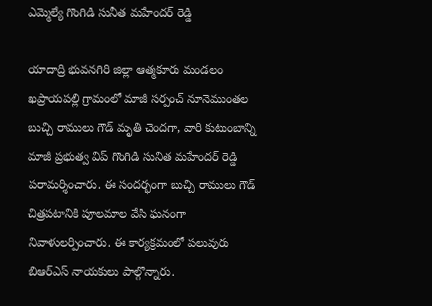ఎమ్మెల్యే గొంగిడి సునీత మహేందర్ రెడ్డి

యాదాద్రి భువనగిరి జిల్లా ఆత్మకూరు మండలం ఖప్రాయపల్లి గ్రామంలో మాజీ సర్పంచ్ నూనెముంతల బుచ్చి రాములు గౌడ్ మృతి చెందగా, వారి కుటుంబాన్ని మాజీ ప్రభుత్వ విప్ గొంగిడి సునిత మహేందర్ రెడ్డి పరామర్శించారు. ఈ సందర్భంగా బుచ్చి రాములు గౌడ్ చిత్రపటానికి పూలమాల వేసి ఘనంగా నివాళులర్పించారు. ఈ కార్యక్రమంలో పలువురు బిఆర్ఎస్ నాయకులు పాల్గొన్నారు.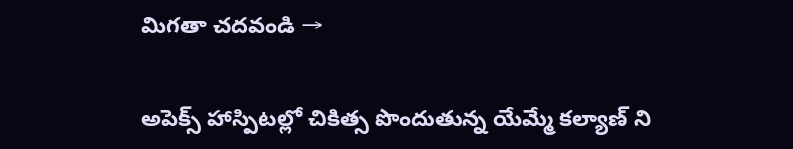మిగతా చదవండి →

అపెక్స్ హాస్పిటల్లో చికిత్స పొందుతున్న యేమ్మే కల్యాణ్ ని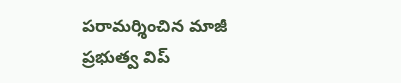పరామర్శించిన మాజీ ప్రభుత్వ విప్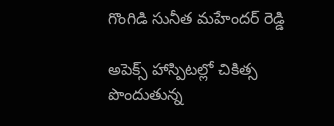గొంగిడి సునీత మహేందర్ రెడ్డి

అపెక్స్ హాస్పిటల్లో చికిత్స పొందుతున్న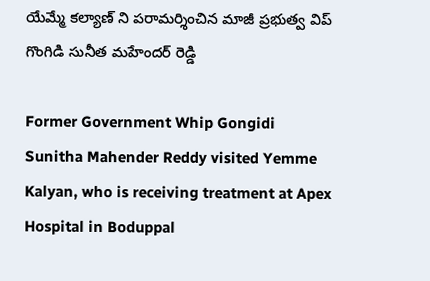యేమ్మే కల్యాణ్ ని పరామర్శించిన మాజీ ప్రభుత్వ విప్ గొంగిడి సునీత మహేందర్ రెడ్డి

Former Government Whip Gongidi Sunitha Mahender Reddy visited Yemme Kalyan, who is receiving treatment at Apex Hospital in Boduppal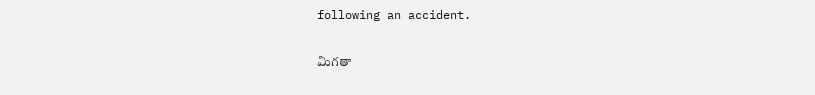following an accident.

మిగతా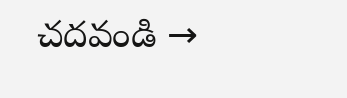చదవండి →